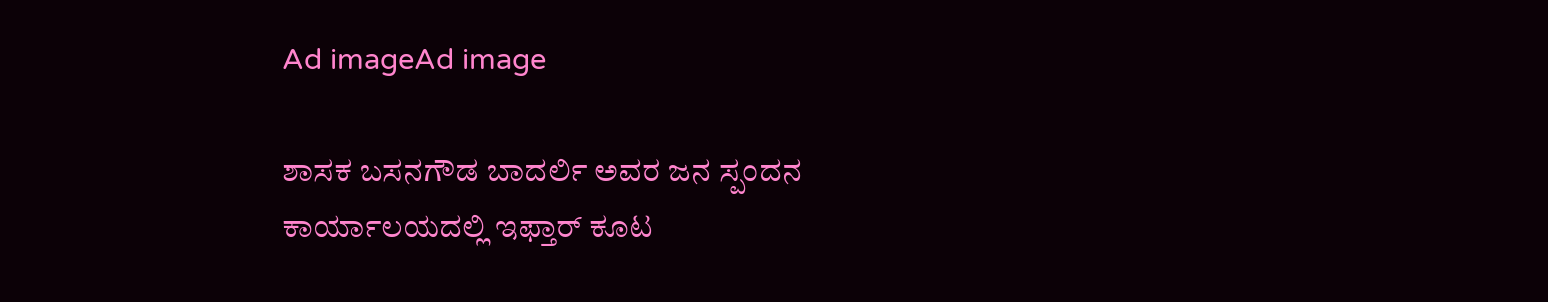Ad imageAd image

ಶಾಸಕ ಬಸನಗೌಡ ಬಾದರ್ಲಿ ಅವರ ಜನ ಸ್ಪಂದನ ಕಾರ್ಯಾಲಯದಲ್ಲಿ ಇಫ್ತಾರ್ ಕೂಟ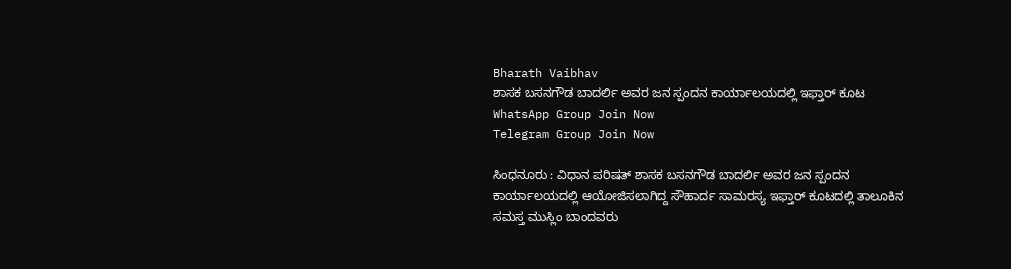Bharath Vaibhav
ಶಾಸಕ ಬಸನಗೌಡ ಬಾದರ್ಲಿ ಅವರ ಜನ ಸ್ಪಂದನ ಕಾರ್ಯಾಲಯದಲ್ಲಿ ಇಫ್ತಾರ್ ಕೂಟ
WhatsApp Group Join Now
Telegram Group Join Now

ಸಿಂಧನೂರು : ವಿಧಾನ ಪರಿಷತ್ ಶಾಸಕ ಬಸನಗೌಡ ಬಾದರ್ಲಿ ಅವರ ಜನ ಸ್ಪಂದನ ಕಾರ್ಯಾಲಯದಲ್ಲಿ ಆಯೋಜಿಸಲಾಗಿದ್ದ ಸೌಹಾರ್ದ ಸಾಮರಸ್ಯ ಇಫ್ತಾರ್ ಕೂಟದಲ್ಲಿ ತಾಲೂಕಿನ ಸಮಸ್ತ ಮುಸ್ಲಿಂ ಬಾಂದವರು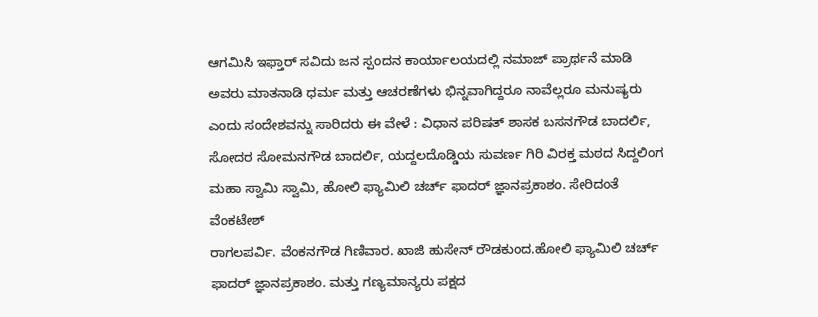ಆಗಮಿಸಿ ಇಫ್ತಾರ್ ಸವಿದು ಜನ ಸ್ಪಂದನ ಕಾರ್ಯಾಲಯದಲ್ಲಿ ನಮಾಜ್ ಪ್ರಾರ್ಥನೆ ಮಾಡಿ ಅವರು ಮಾತನಾಡಿ ಧರ್ಮ ಮತ್ತು ಆಚರಣೆಗಳು ಭಿನ್ನವಾಗಿದ್ದರೂ ನಾವೆಲ್ಲರೂ ಮನುಷ್ಯರು ಎಂದು ಸಂದೇಶವನ್ನು ಸಾರಿದರು ಈ ವೇಳೆ : ವಿಧಾನ ಪರಿಷತ್ ಶಾಸಕ ಬಸನಗೌಡ ಬಾದರ್ಲಿ, ಸೋದರ ಸೋಮನಗೌಡ ಬಾದರ್ಲಿ, ಯದ್ದಲದೊಡ್ಡಿಯ ಸುವರ್ಣ ಗಿರಿ ವಿರಕ್ತ ಮಠದ ಸಿದ್ದಲಿಂಗ ಮಹಾ ಸ್ವಾಮಿ ಸ್ವಾಮಿ, ಹೋಲಿ ಫ್ಯಾಮಿಲಿ ಚರ್ಚ್ ಫಾದರ್ ಜ್ಞಾನಪ್ರಕಾಶಂ. ಸೇರಿದಂತೆ ವೆಂಕಟೇಶ್
ರಾಗಲಪರ್ವಿ. ವೆಂಕನಗೌಡ ಗಿಣಿವಾರ. ಖಾಜಿ ಹುಸೇನ್ ರೌಡಕುಂದ.ಹೋಲಿ ಫ್ಯಾಮಿಲಿ ಚರ್ಚ್ ಫಾದರ್ ಜ್ಞಾನಪ್ರಕಾಶಂ. ಮತ್ತು ಗಣ್ಯಮಾನ್ಯರು ಪಕ್ಷದ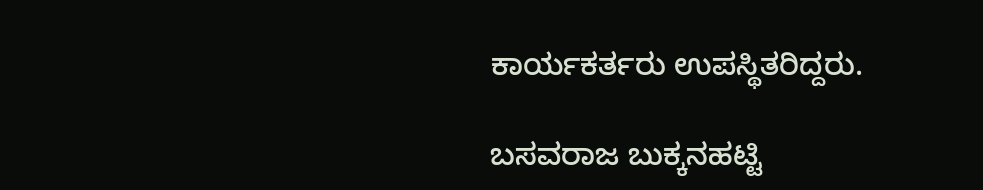ಕಾರ್ಯಕರ್ತರು ಉಪಸ್ಥಿತರಿದ್ದರು.

ಬಸವರಾಜ ಬುಕ್ಕನಹಟ್ಟಿ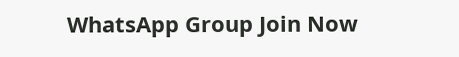WhatsApp Group Join Now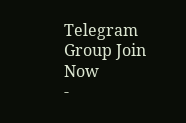Telegram Group Join Now
-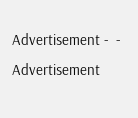Advertisement -  - Advertisement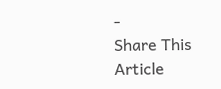-
Share This Article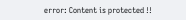error: Content is protected !!